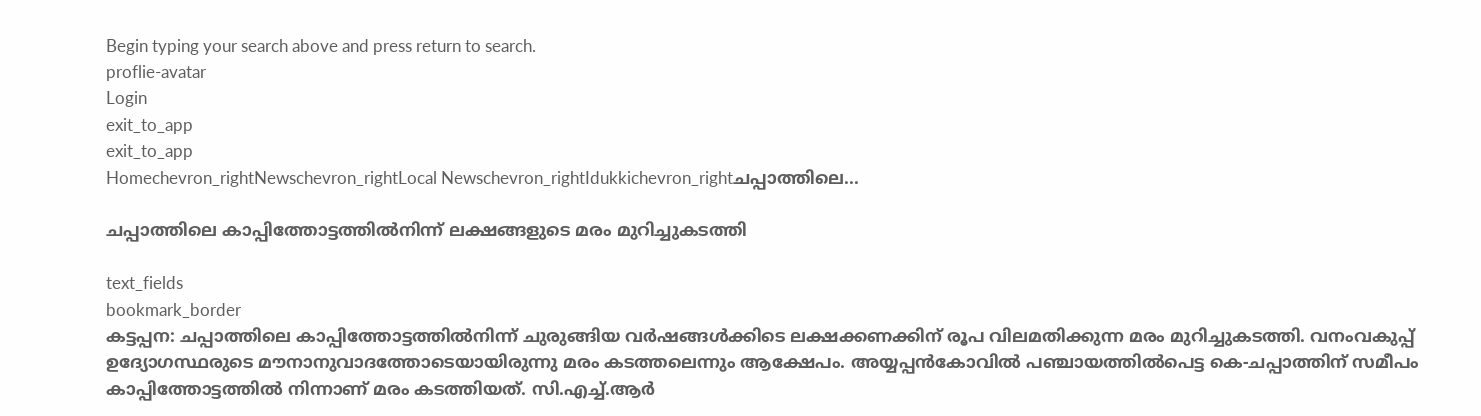Begin typing your search above and press return to search.
proflie-avatar
Login
exit_to_app
exit_to_app
Homechevron_rightNewschevron_rightLocal Newschevron_rightIdukkichevron_rightചപ്പാത്തിലെ...

ചപ്പാത്തിലെ കാപ്പിത്തോട്ടത്തിൽനിന്ന് ലക്ഷങ്ങളുടെ മരം മുറിച്ചുകടത്തി

text_fields
bookmark_border
കട്ടപ്പന: ചപ്പാത്തിലെ കാപ്പിത്തോട്ടത്തിൽനിന്ന് ചുരുങ്ങിയ വര്‍ഷങ്ങള്‍ക്കിടെ ലക്ഷക്കണക്കിന് രൂപ വിലമതിക്കുന്ന മരം മുറിച്ചുകടത്തി. വനംവകുപ്പ് ഉദ്യോഗസ്ഥരുടെ മൗനാനുവാദത്തോടെയായിരുന്നു മരം കടത്തലെന്നും ആക്ഷേപം. അയ്യപ്പന്‍കോവില്‍ പഞ്ചായത്തില്‍പെട്ട കെ-ചപ്പാത്തിന് സമീപം കാപ്പിത്തോട്ടത്തില്‍ നിന്നാണ് മരം കടത്തിയത്. സി.എച്ച്.ആര്‍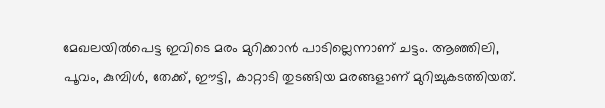മേഖലയില്‍പെട്ട ഇവിടെ മരം മുറിക്കാന്‍ പാടില്ലെന്നാണ് ചട്ടം. ആഞ്ഞിലി, പൂവം, കുമ്പിള്‍, തേക്ക്, ഈട്ടി, കാറ്റാടി തുടങ്ങിയ മരങ്ങളാണ് മുറിച്ചുകടത്തിയത്.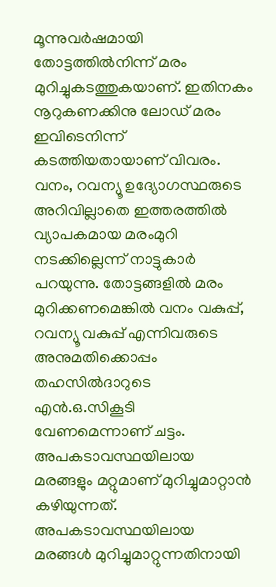മൂന്നുവര്‍ഷമായി തോട്ടത്തില്‍നിന്ന് മരം മുറിച്ചുകടത്തുകയാണ്. ഇതിനകം നൂറുകണക്കിനു ലോഡ് മരം ഇവിടെനിന്ന് കടത്തിയതായാണ് വിവരം. വനം, റവന്യൂ ഉദ്യോഗസ്ഥരുടെ അറിവില്ലാതെ ഇത്തരത്തില്‍ വ്യാപകമായ മരംമുറി നടക്കില്ലെന്ന് നാട്ടുകാര്‍ പറയുന്നു. തോട്ടങ്ങളില്‍ മരം മുറിക്കണമെങ്കില്‍ വനം വകുപ്പ്, റവന്യൂ വകുപ്പ് എന്നിവരുടെ അനുമതിക്കൊപ്പം തഹസില്‍ദാറുടെ എന്‍.ഒ.സികൂടി വേണമെന്നാണ് ചട്ടം. അപകടാവസ്ഥയിലായ മരങ്ങളും മറ്റുമാണ് മുറിച്ചുമാറ്റാന്‍ കഴിയുന്നത്. അപകടാവസ്ഥയിലായ മരങ്ങള്‍ മുറിച്ചുമാറ്റുന്നതിനായി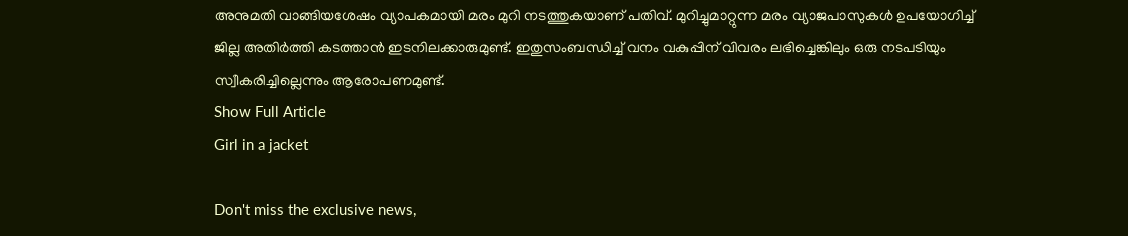അനുമതി വാങ്ങിയശേഷം വ്യാപകമായി മരം മുറി നടത്തുകയാണ് പതിവ്. മുറിച്ചുമാറ്റുന്ന മരം വ്യാജപാസുകള്‍ ഉപയോഗിച്ച് ജില്ല അതിര്‍ത്തി കടത്താന്‍ ഇടനിലക്കാരുമുണ്ട്. ഇതുസംബന്ധിച്ച് വനം വകുപ്പിന് വിവരം ലഭിച്ചെങ്കിലും ഒരു നടപടിയും സ്വീകരിച്ചില്ലെന്നും ആരോപണമുണ്ട്.
Show Full Article
Girl in a jacket

Don't miss the exclusive news,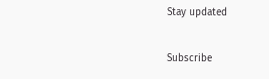Stay updated

Subscribe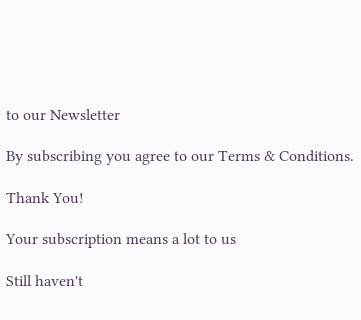to our Newsletter

By subscribing you agree to our Terms & Conditions.

Thank You!

Your subscription means a lot to us

Still haven't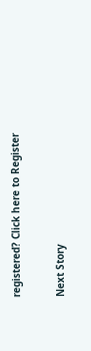registered? Click here to Register

Next Story